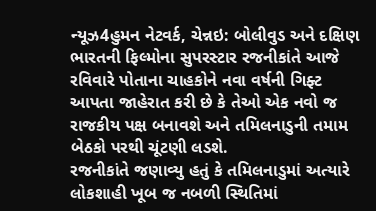ન્યૂઝ4હુમન નેટવર્ક, ચેન્નઇ: બોલીવુડ અને દક્ષિણ ભારતની ફિલ્મોના સુપરસ્ટાર રજનીકાંતે આજે રવિવારે પોતાના ચાહકોને નવા વર્ષની ગિફ્ટ આપતા જાહેરાત કરી છે કે તેઓ એક નવો જ રાજકીય પક્ષ બનાવશે અને તમિલનાડુની તમામ બેઠકો પરથી ચૂંટણી લડશે.
રજનીકાંતે જણાવ્યુ હતું કે તમિલનાડુમાં અત્યારે લોકશાહી ખૂબ જ નબળી સ્થિતિમાં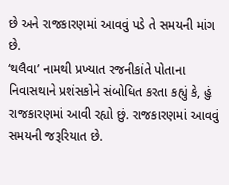છે અને રાજકારણમાં આવવું પડે તે સમયની માંગ છે.
‘થલૈવા’ નામથી પ્રખ્યાત રજનીકાંતે પોતાના નિવાસથાને પ્રશંસકોને સંબોધિત કરતા કહ્યું કે, હું રાજકારણમાં આવી રહ્યો છું. રાજકારણમાં આવવું સમયની જરૂરિયાત છે.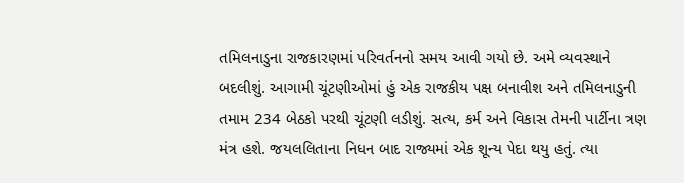તમિલનાડુના રાજકારણમાં પરિવર્તનનો સમય આવી ગયો છે. અમે વ્યવસ્થાને બદલીશું. આગામી ચૂંટણીઓમાં હું એક રાજકીય પક્ષ બનાવીશ અને તમિલનાડુની તમામ 234 બેઠકો પરથી ચૂંટણી લડીશું. સત્ય, કર્મ અને વિકાસ તેમની પાર્ટીના ત્રણ મંત્ર હશે. જયલલિતાના નિધન બાદ રાજ્યમાં એક શૂન્ય પેદા થયુ હતું. ત્યા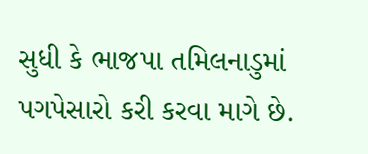સુધી કે ભાજપા તમિલનાડુમાં પગપેસારો કરી કરવા માગે છે.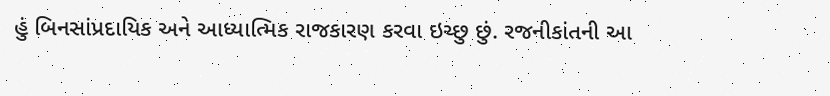હું બિનસાંપ્રદાયિક અને આધ્યાત્મિક રાજકારણ કરવા ઇચ્છુ છું. રજનીકાંતની આ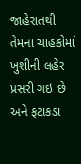જાહેરાતથી તેમના ચાહકોમાં ખુશીની લહેર પ્રસરી ગઇ છે અને ફટાકડા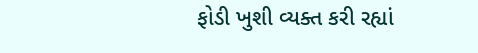ફોડી ખુશી વ્યક્ત કરી રહ્યાં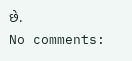છે.
No comments: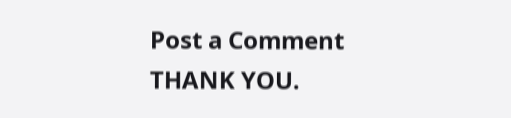Post a Comment
THANK YOU.